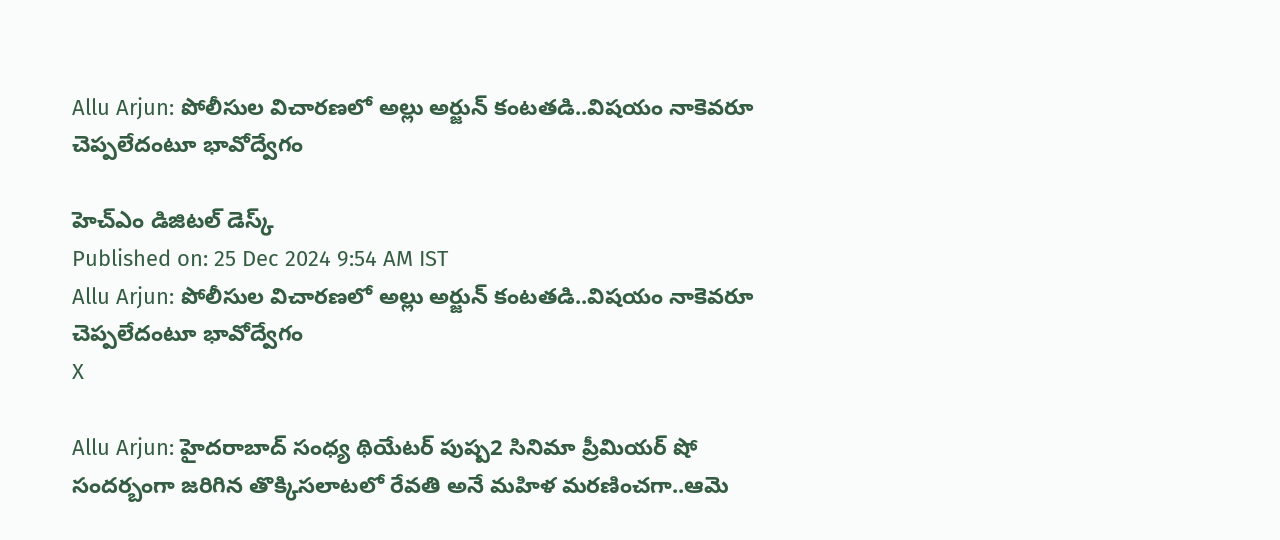Allu Arjun: పోలీసుల విచారణలో అల్లు అర్జున్ కంటతడి..విషయం నాకెవరూ చెప్పలేదంటూ భావోద్వేగం

హెచ్ఎం డిజిటల్ డెస్క్
Published on: 25 Dec 2024 9:54 AM IST
Allu Arjun: పోలీసుల విచారణలో అల్లు అర్జున్ కంటతడి..విషయం నాకెవరూ చెప్పలేదంటూ భావోద్వేగం
X

Allu Arjun: హైదరాబాద్ సంధ్య థియేటర్ పుష్ప2 సినిమా ప్రీమియర్ షో సందర్బంగా జరిగిన తొక్కిసలాటలో రేవతి అనే మహిళ మరణించగా..ఆమె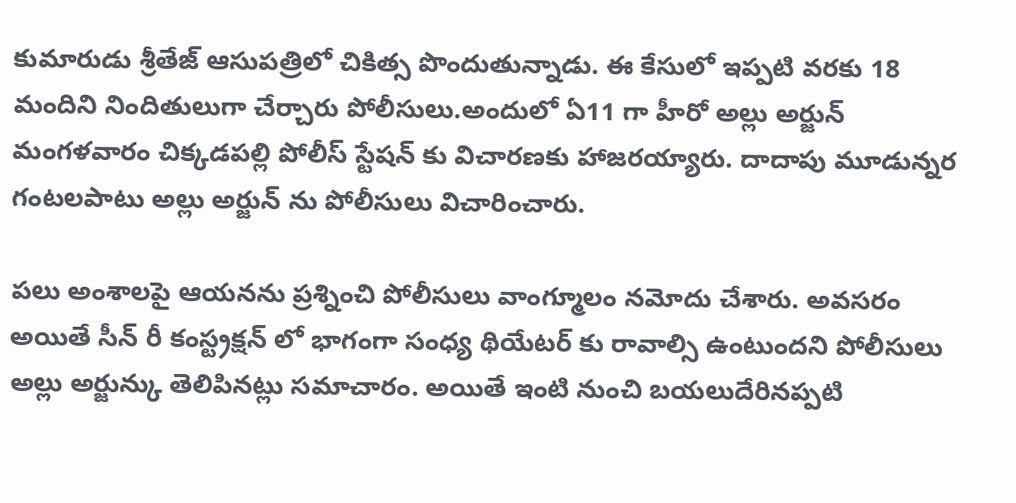కుమారుడు శ్రీతేజ్ ఆసుపత్రిలో చికిత్స పొందుతున్నాడు. ఈ కేసులో ఇప్పటి వరకు 18 మందిని నిందితులుగా చేర్చారు పోలీసులు.అందులో ఏ11 గా హీరో అల్లు అర్జున్ మంగళవారం చిక్కడపల్లి పోలీస్ స్టేషన్ కు విచారణకు హాజరయ్యారు. దాదాపు మూడున్నర గంటలపాటు అల్లు అర్జున్ ను పోలీసులు విచారించారు.

పలు అంశాలపై ఆయనను ప్రశ్నించి పోలీసులు వాంగ్మూలం నమోదు చేశారు. అవసరం అయితే సీన్ రీ కంస్ట్రక్షన్ లో భాగంగా సంధ్య థియేటర్ కు రావాల్సి ఉంటుందని పోలీసులు అల్లు అర్జున్కు తెలిపినట్లు సమాచారం. అయితే ఇంటి నుంచి బయలుదేరినప్పటి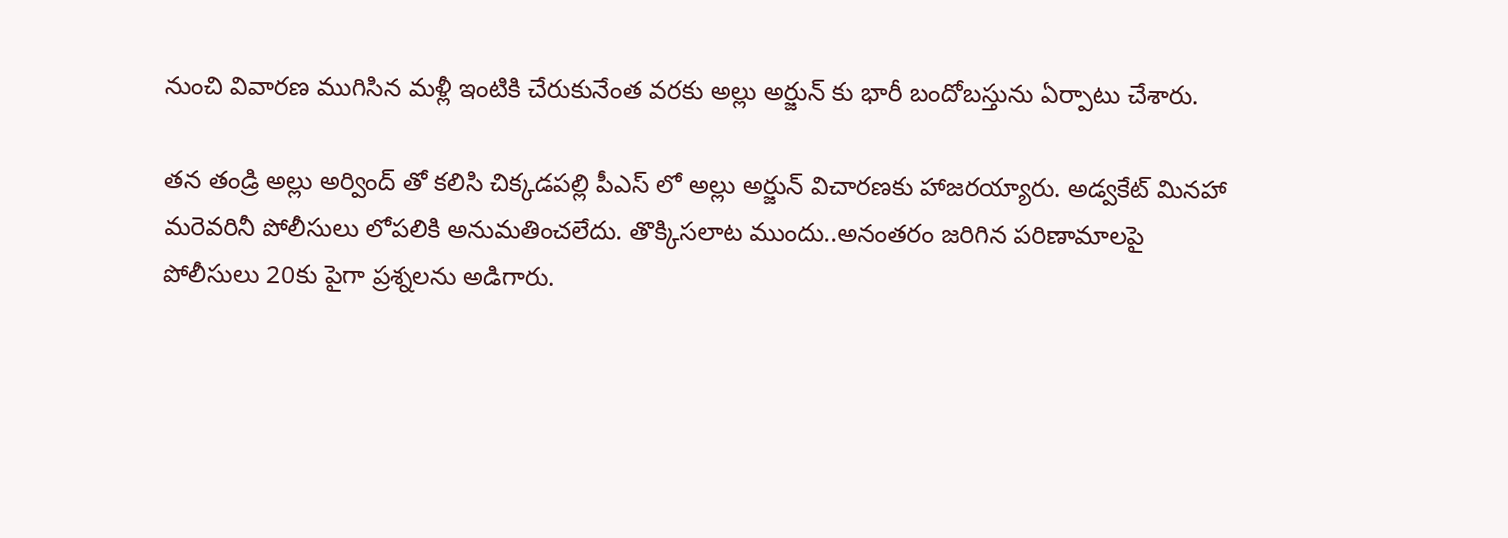నుంచి వివారణ ముగిసిన మళ్లీ ఇంటికి చేరుకునేంత వరకు అల్లు అర్జున్ కు భారీ బందోబస్తును ఏర్పాటు చేశారు.

తన తండ్రి అల్లు అర్వింద్ తో కలిసి చిక్కడపల్లి పీఎస్ లో అల్లు అర్జున్ విచారణకు హాజరయ్యారు. అడ్వకేట్ మినహా మరెవరినీ పోలీసులు లోపలికి అనుమతించలేదు. తొక్కిసలాట ముందు..అనంతరం జరిగిన పరిణామాలపై పోలీసులు 20కు పైగా ప్రశ్నలను అడిగారు.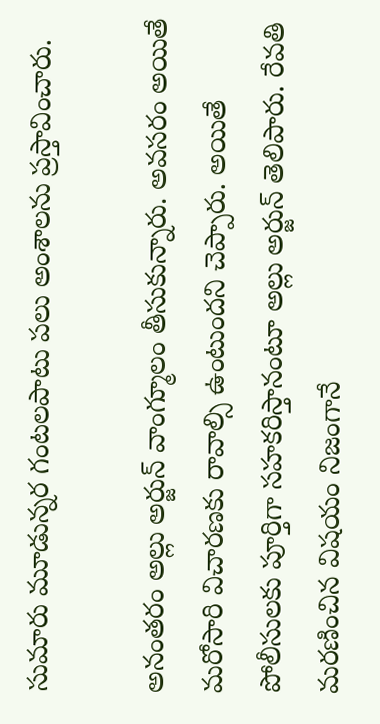సుమారు మూడున్నర గంటలపాటు పలు అంశాలను ప్రస్తావించారు.

అనంతరం అల్లు అర్జున్ వాంగ్మూలం తీసుకున్నారు. అవసరం అయితే మరోసారి విచారణకు రావాల్సి ఉంటుందని చెప్పారు. అయితే పోలీసులకు పూర్తిగా సహకరిస్తానంటూ అల్లు అర్జున్ తెలిపారు. రేవతి మరణించిన విషయం నిజంగానే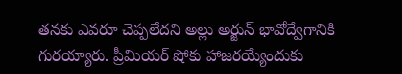తనకు ఎవరూ చెప్పలేదని అల్లు అర్జున్ భావోద్వేగానికి గురయ్యారు. ప్రీమియర్ షోకు హాజరయ్యేందుకు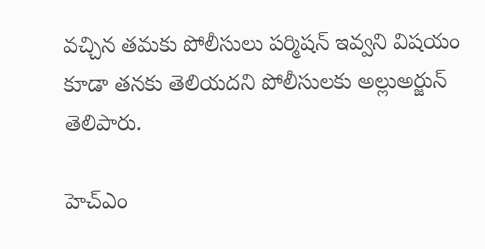వచ్చిన తమకు పోలీసులు పర్మిషన్ ఇవ్వని విషయం కూడా తనకు తెలియదని పోలీసులకు అల్లుఅర్జున్ తెలిపారు.

హెచ్ఎం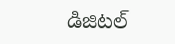డిజిటల్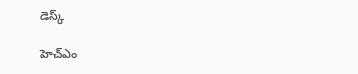డెస్క్

హెచ్ఎం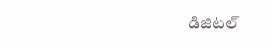డిజిటల్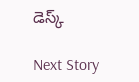డెస్క్

Next Story